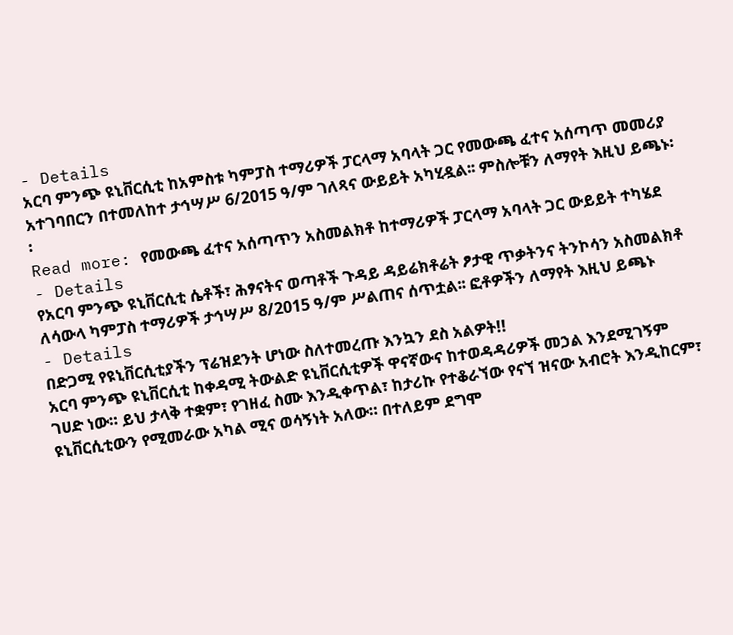- Details
አርባ ምንጭ ዩኒቨርሲቲ ከአምስቱ ካምፓስ ተማሪዎች ፓርላማ አባላት ጋር የመውጫ ፈተና አሰጣጥ መመሪያ አተገባበርን በተመለከተ ታኅሣሥ 6/2015 ዓ/ም ገለጻና ውይይት አካሂዷል፡፡ ምስሎቹን ለማየት እዚህ ይጫኑ፡፡
Read more: የመውጫ ፈተና አሰጣጥን አስመልክቶ ከተማሪዎች ፓርላማ አባላት ጋር ውይይት ተካሄደ
- Details
የአርባ ምንጭ ዩኒቨርሲቲ ሴቶች፣ ሕፃናትና ወጣቶች ጉዳይ ዳይሬክቶሬት ፆታዊ ጥቃትንና ትንኮሳን አስመልክቶ ለሳውላ ካምፓስ ተማሪዎች ታኅሣሥ 8/2015 ዓ/ም ሥልጠና ሰጥቷል፡፡ ፎቶዎችን ለማየት እዚህ ይጫኑ
- Details
በድጋሚ የዩኒቨርሲቲያችን ፕሬዝደንት ሆነው ስለተመረጡ እንኳን ደስ አልዎት!!
አርባ ምንጭ ዩኒቨርሲቲ ከቀዳሚ ትውልድ ዩኒቨርሲቲዎች ዋናኛውና ከተወዳዳሪዎች መኃል እንደሚገኝም ገሀድ ነው። ይህ ታላቅ ተቋም፣ የገዘፈ ስሙ እንዲቀጥል፣ ከታሪኩ የተቆራኘው የናኘ ዝናው አብሮት እንዲከርም፣ ዩኒቨርሲቲውን የሚመራው አካል ሚና ወሳኝነት አለው። በተለይም ደግሞ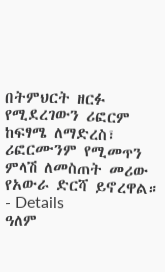በትምህርት ዘርፉ የሚደረገውን ሪፎርም ከፍፃሜ ለማድረስ፣ ሪፎርሙንም የሚመጥን ምላሽ ለመስጠት መሪው የአውራ ድርሻ ይኖረዋል።
- Details
ዓለም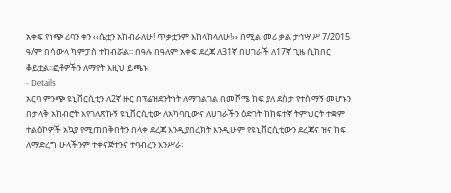አቀፍ የነጭ ሪባን ቀን ‹‹ሴቷን አከብራለሁ! ጥቃቷንም እከላከላለሁ!›› በሚል መሪ ቃል ታኅሣሥ 7/2015 ዓ/ም በሳውላ ካምፓስ ተከብሯል፡፡ በዓሉ በዓለም አቀፍ ደረጃ ለ31ኛ በሀገራች ለ17ኛ ጊዜ ሲከበር ቆይቷል፡፡ፎቶዎችን ለማየት እዚህ ይጫኑ
- Details
አርባ ምንጭ ዩኒቨርሲቲን ለ2ኛ ዙር በፕሬዝደንትነት ለማገልገል በመሾሜ ከፍ ያለ ደስታ የተሰማኝ መሆኑን በታላቅ አከብሮት እየገለጽኩኝ ዩኒቨርሲቲው ለአካባቢውና ለሀገራችን ዕድገት ከከፍተኛ ትምህርት ተቋም ተልዕኮዎች አኳያ የሚጠበቅበትን በላቀ ደረጃ እንዲያበረክት እንዲሁም የዩኒቨርሲቲውን ደረጃና ዝና ከፍ ለማድረግ ሁላችንም ተቀናጅተንና ተባብረን እንሥራ፡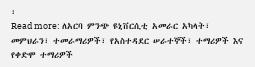፡
Read more: ለአርባ ምንጭ ዩኒቨርሲቲ አመራር አካላት፣ መምህራን፣ ተመራማሪዎች፣ የአስተዳደር ሠራተኞች፣ ተማሪዎች እና የቀድሞ ተማሪዎች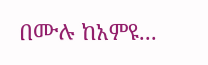በሙሉ ከአምዩ...